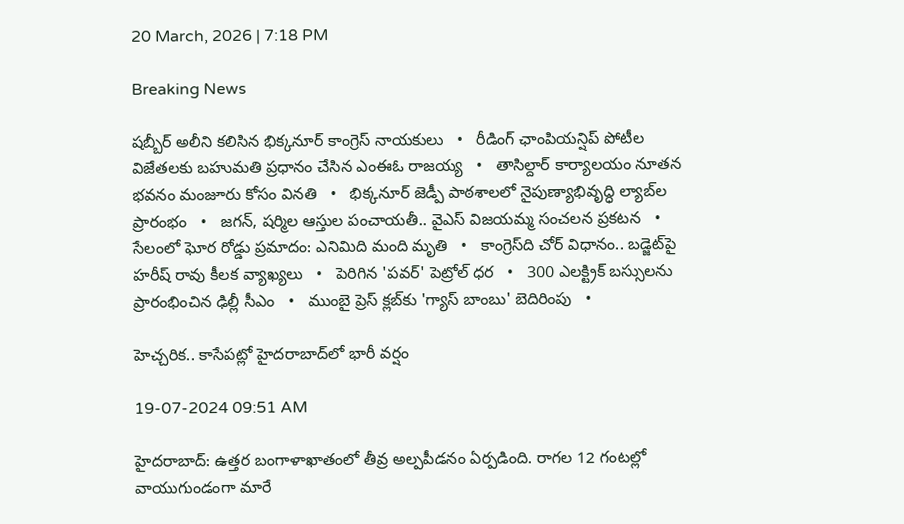20 March, 2026 | 7:18 PM

Breaking News

షబ్బీర్ అలీని కలిసిన భిక్కనూర్ కాంగ్రెస్ నాయకులు   •   రీడింగ్ ఛాంపియన్షిప్ పోటీల విజేతలకు బహుమతి ప్రధానం చేసిన ఎంఈఓ రాజయ్య   •   తాసిల్దార్ కార్యాలయం నూతన భవనం మంజూరు కోసం వినతి   •   భిక్కనూర్ జెడ్పీ పాఠశాలలో నైపుణ్యాభివృద్ధి ల్యాబ్‌ల ప్రారంభం   •   జగన్, షర్మిల ఆస్తుల పంచాయతీ.. వైఎస్ విజయమ్మ సంచలన ప్రకటన   •   సేలంలో ఘోర రోడ్డు ప్రమాదం: ఎనిమిది మంది మృతి   •   కాంగ్రెస్‌ది చోర్ విధానం.. బడ్జెట్‌పై హరీష్ రావు కీలక వ్యాఖ్యలు   •   పెరిగిన 'పవర్‌' పెట్రోల్‌ ధర   •   300 ఎలక్ట్రిక్ బస్సులను ప్రారంభించిన ఢిల్లీ సీఎం   •   ముంబై ప్రెస్ క్లబ్‌కు 'గ్యాస్ బాంబు' బెదిరింపు   •

హెచ్చరిక.. కాసేపట్లో హైదరాబాద్‌లో భారీ వర్షం

19-07-2024 09:51 AM

హైదరాబాద్: ఉత్తర బంగాళాఖాతంలో తీవ్ర అల్పపీడనం ఏర్పడింది. రాగల 12 గంటల్లో వాయుగుండంగా మారే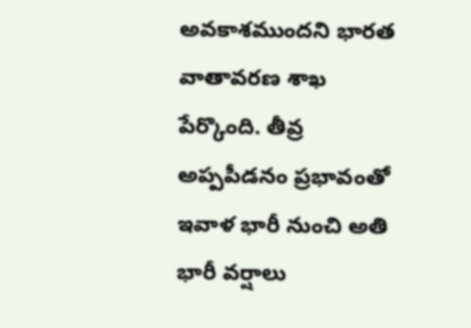అవకాశముందని భారత వాతావరణ శాఖ పేర్కొంది. తీవ్ర అప్పపీడనం ప్రభావంతో ఇవాళ భారీ నుంచి అతి భారీ వర్షాలు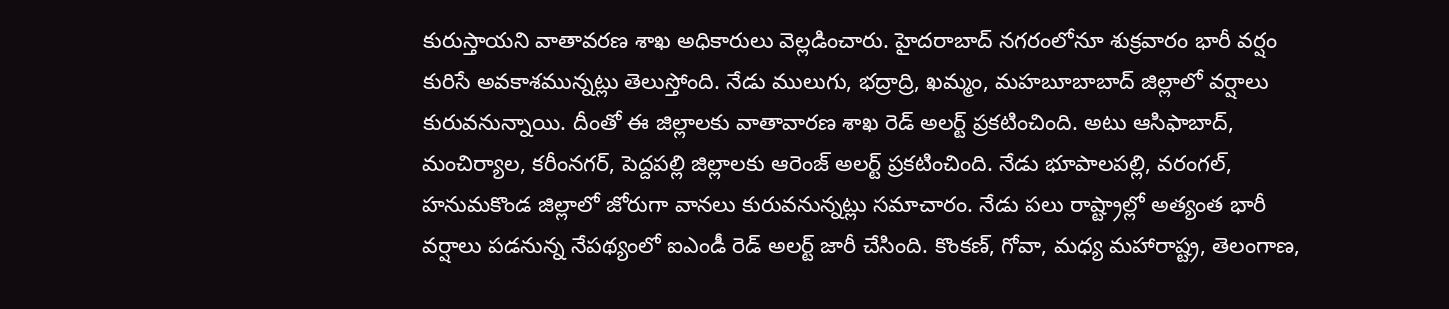కురుస్తాయని వాతావరణ శాఖ అధికారులు వెల్లడించారు. హైదరాబాద్ నగరంలోనూ శుక్రవారం భారీ వర్షం కురిసే అవకాశమున్నట్లు తెలుస్తోంది. నేడు ములుగు, భద్రాద్రి, ఖమ్మం, మహబూబాబాద్ జిల్లాలో వర్షాలు కురువనున్నాయి. దీంతో ఈ జిల్లాలకు వాతావారణ శాఖ రెడ్ అలర్ట్ ప్రకటించింది. అటు ఆసిఫాబాద్, మంచిర్యాల, కరీంనగర్, పెద్దపల్లి జిల్లాలకు ఆరెంజ్ అలర్ట్ ప్రకటించింది. నేడు భూపాలపల్లి, వరంగల్, హనుమకొండ జిల్లాలో జోరుగా వానలు కురువనున్నట్లు సమాచారం. నేడు పలు రాష్ట్రాల్లో అత్యంత భారీ వర్షాలు పడనున్న నేపథ్యంలో ఐఎండీ రెడ్ అలర్ట్ జారీ చేసింది. కొంకణ్, గోవా, మధ్య మహారాష్ట్ర, తెలంగాణ,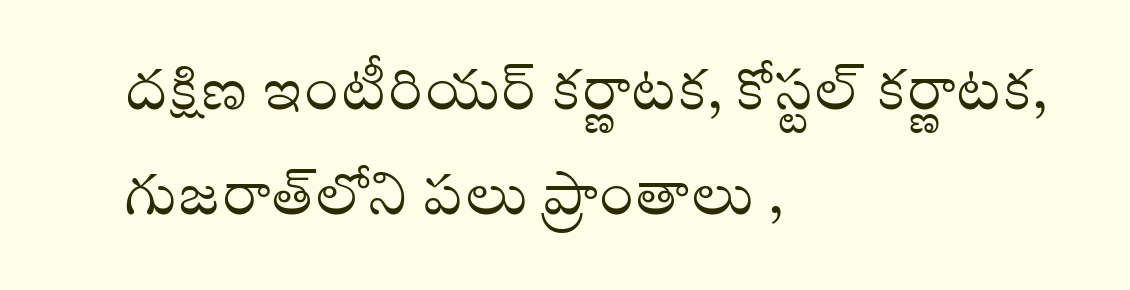దక్షిణ ఇంటీరియర్ కర్ణాటక, కోస్టల్ కర్ణాటక, గుజరాత్‌లోని పలు ప్రాంతాలు ,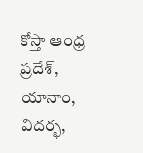కోస్తా ఆంధ్ర ప్రదేశ్, యానాం, విదర్భ,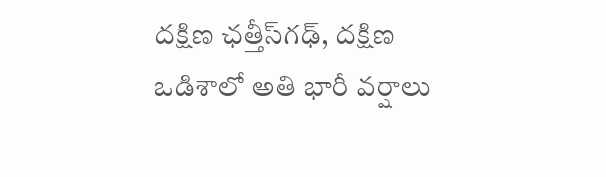దక్షిణ ఛత్తీస్‌గఢ్, దక్షిణ ఒడిశాలో అతి భారీ వర్షాలు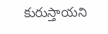కురుస్తాయని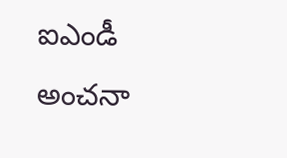ఐఎండీ అంచనా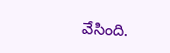వేసింది.